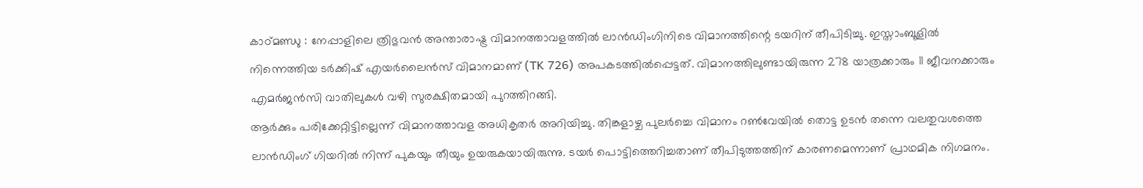കാഠ്മണ്ഡു : നേപ്പാളിലെ ത്രിഭുവൻ അന്താരാഷ്ട്ര വിമാനത്താവളത്തിൽ ലാൻഡിംഗിനിടെ വിമാനത്തിന്റെ ടയറിന് തീപിടിച്ചു. ഇസ്താംബൂളിൽ നിന്നെത്തിയ ടർക്കിഷ് എയർലൈൻസ് വിമാനമാണ് (TK 726) അപകടത്തിൽപ്പെട്ടത്. വിമാനത്തിലുണ്ടായിരുന്ന 278 യാത്രക്കാരും 11 ജീവനക്കാരും എമർജൻസി വാതിലുകൾ വഴി സുരക്ഷിതമായി പുറത്തിറങ്ങി.
ആർക്കും പരിക്കേറ്റിട്ടില്ലെന്ന് വിമാനത്താവള അധികൃതർ അറിയിച്ചു. തിങ്കളാഴ്ച പുലർച്ചെ വിമാനം റൺവേയിൽ തൊട്ട ഉടൻ തന്നെ വലതുവശത്തെ ലാൻഡിംഗ് ഗിയറിൽ നിന്ന് പുകയും തീയും ഉയരുകയായിരുന്നു. ടയർ പൊട്ടിത്തെറിച്ചതാണ് തീപിടുത്തത്തിന് കാരണമെന്നാണ് പ്രാഥമിക നിഗമനം.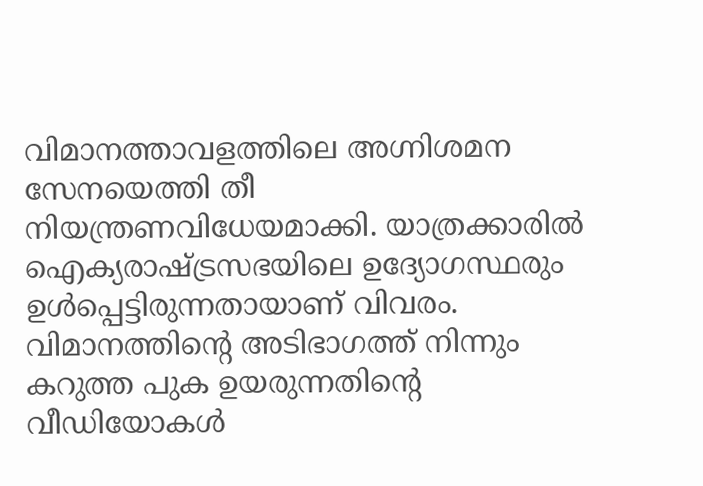വിമാനത്താവളത്തിലെ അഗ്നിശമന സേനയെത്തി തീ നിയന്ത്രണവിധേയമാക്കി. യാത്രക്കാരിൽ ഐക്യരാഷ്ട്രസഭയിലെ ഉദ്യോഗസ്ഥരും ഉൾപ്പെട്ടിരുന്നതായാണ് വിവരം.
വിമാനത്തിന്റെ അടിഭാഗത്ത് നിന്നും കറുത്ത പുക ഉയരുന്നതിന്റെ വീഡിയോകൾ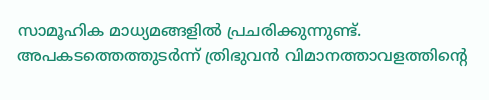സാമൂഹിക മാധ്യമങ്ങളിൽ പ്രചരിക്കുന്നുണ്ട്. അപകടത്തെത്തുടർന്ന് ത്രിഭുവൻ വിമാനത്താവളത്തിന്റെ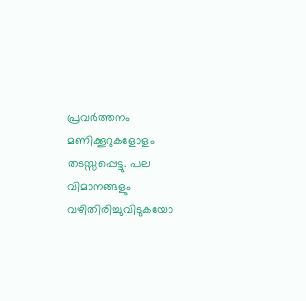പ്രവർത്തനം മണിക്കൂറുകളോളം തടസ്സപ്പെട്ടു. പല വിമാനങ്ങളും വഴിതിരിച്ചുവിടുകയോ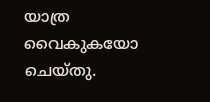യാത്ര വൈകുകയോ ചെയ്തു.